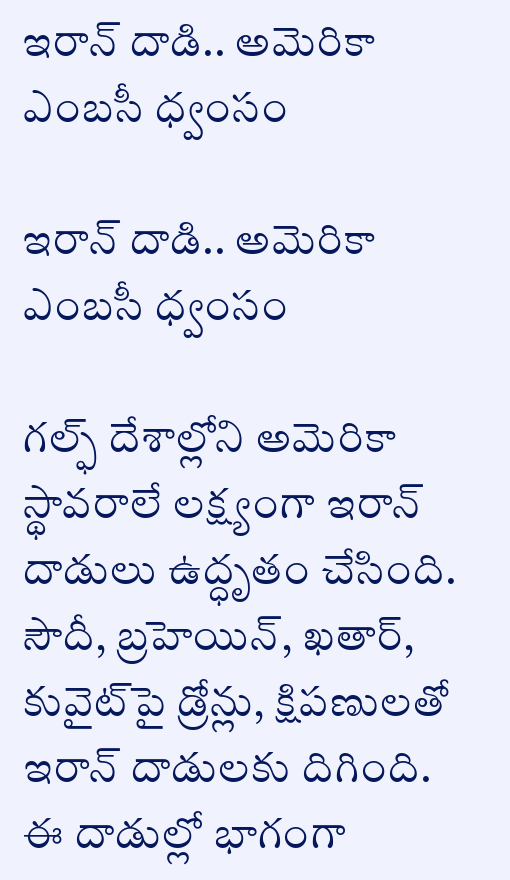ఇరాన్ దాడి.. అమెరికా ఎంబసీ ధ్వంసం

ఇరాన్ దాడి.. అమెరికా ఎంబసీ ధ్వంసం

గల్ఫ్ దేశాల్లోని అమెరికా స్థావరాలే లక్ష్యంగా ఇరాన్ దాడులు ఉద్ధృతం చేసింది. సౌదీ, బ్రహెయిన్, ఖతార్, కువైట్‌పై డ్రోన్లు, క్షిపణులతో ఇరాన్ దాడులకు దిగింది. ఈ దాడుల్లో భాగంగా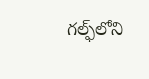గల్ఫ్‌లోని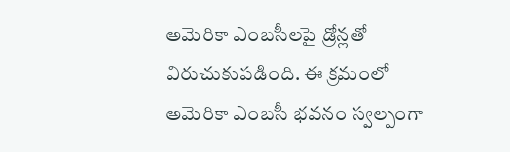అమెరికా ఎంబసీలపై డ్రోన్లతో విరుచుకుపడింది. ఈ క్రమంలో అమెరికా ఎంబసీ భవనం స్వల్పంగా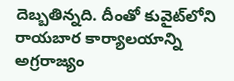దెబ్బతిన్నది. దీంతో కువైట్‌లోని రాయబార కార్యాలయాన్ని అగ్రరాజ్యం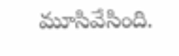మూసివేసింది.